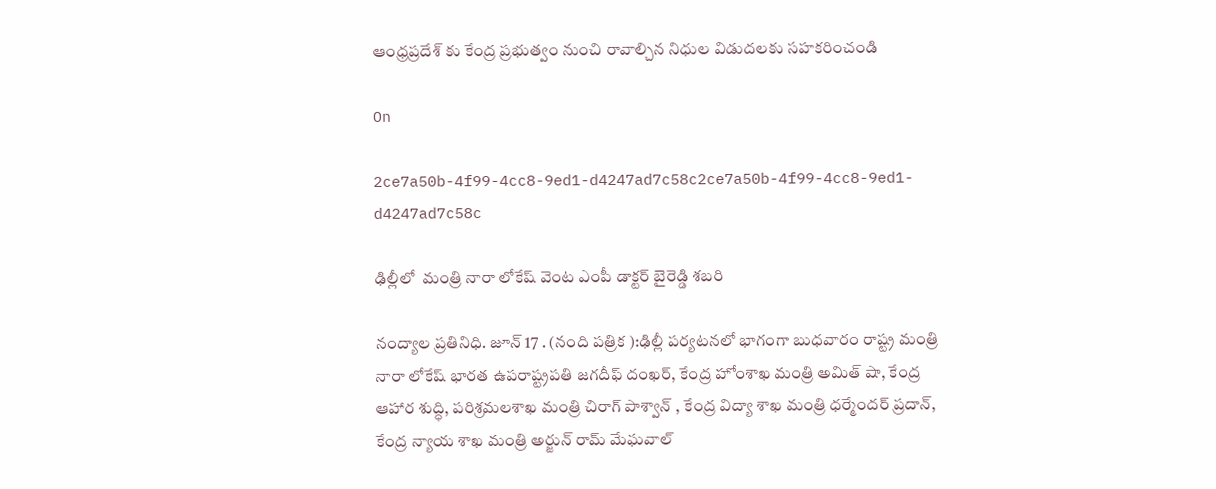ఆంధ్రప్రదేశ్ కు కేంద్ర ప్రభుత్వం నుంచి రావాల్చిన నిధుల విడుదలకు సహకరించండి

On

2ce7a50b-4f99-4cc8-9ed1-d4247ad7c58c2ce7a50b-4f99-4cc8-9ed1-d4247ad7c58c

ఢిల్లీలో  మంత్రి నారా లోకేష్ వెంట ఎంపీ డాక్టర్ బైరెడ్డి శబరి

నంద్యాల ప్రతినిధి. జూన్ 17 . (నంది పత్రిక ):ఢిల్లీ పర్యటనలో భాగంగా బుధవారం రాష్ట్ర మంత్రి నారా లోకేష్ భారత ఉపరాష్ట్రపతి జగదీఫ్ దంఖర్, కేంద్ర హోంశాఖ మంత్రి అమిత్ షా, కేంద్ర ఆహార శుద్ధి, పరిశ్రమలశాఖ మంత్రి చిరాగ్ పాశ్వాన్ , కేంద్ర విద్యా శాఖ మంత్రి ధర్మేందర్ ప్రదాన్, కేంద్ర న్యాయ శాఖ మంత్రి అర్జున్ రామ్ మేఘవాల్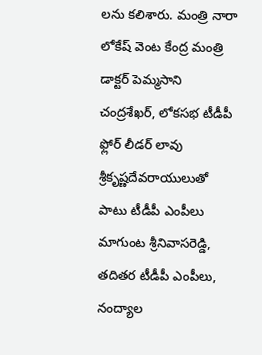లను కలిశారు. మంత్రి నారా లోకేష్ వెంట కేంద్ర మంత్రి డాక్టర్ పెమ్మసాని చంద్రశేఖర్, లోకసభ టీడీపీ ఫ్లోర్ లీడర్ లావు శ్రీకృష్ణదేవరాయులుతో పాటు టీడీపీ ఎంపీలు మాగుంట శ్రీనివాసరెడ్డి, తదితర టీడీపీ ఎంపీలు,   నంద్యాల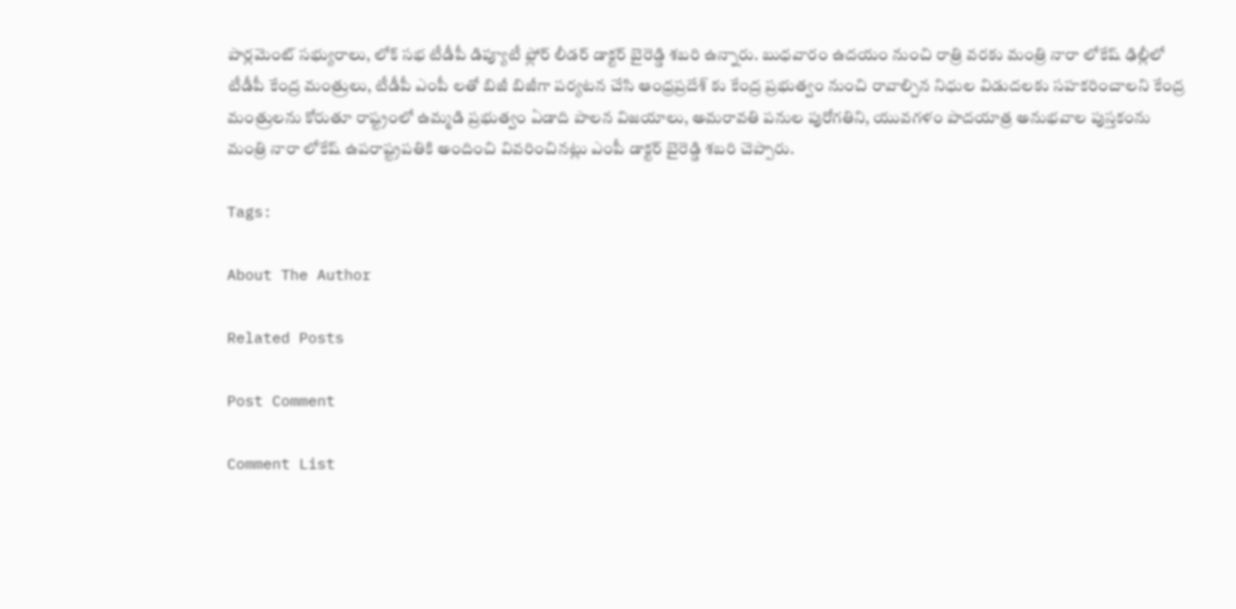పార్లమెంట్ సభ్యురాలు, లోక్ సభ టీడీపీ డిప్యూటీ ఫ్లోర్ లీడర్ డాక్టర్ బైరెడ్డి శబరి ఉన్నారు. బుధవారం ఉదయం నుంచి రాత్రి వరకు మంత్రి నారా లోకేష్ ఢిల్లీలో టీడీపీ కేంద్ర మంత్రులు, టీడీపీ ఎంపీ లతో బిజీ బిజీగా పర్యటన చేసి ఆంధ్రప్రదేశ్ కు కేంద్ర ప్రభుత్వం నుంచి రావాల్చిన నిధుల విడుదలకు సహకరించాలని కేంద్ర మంత్రులను కోరుతూ రాష్ట్రంలో ఉమ్మడి ప్రభుత్వం ఏడాది పాలన విజయాలు, అమరావతి పనుల పురోగతిని, యువగళం పాదయాత్ర అనుభవాల పుస్తకంను మంత్రి నారా లోకేష్ ఉపరాష్ట్రపతికి అందించి వివరించినట్లు ఎంపీ డాక్టర్ బైరెడ్డి శబరి చెప్పారు.

Tags:

About The Author

Related Posts

Post Comment

Comment List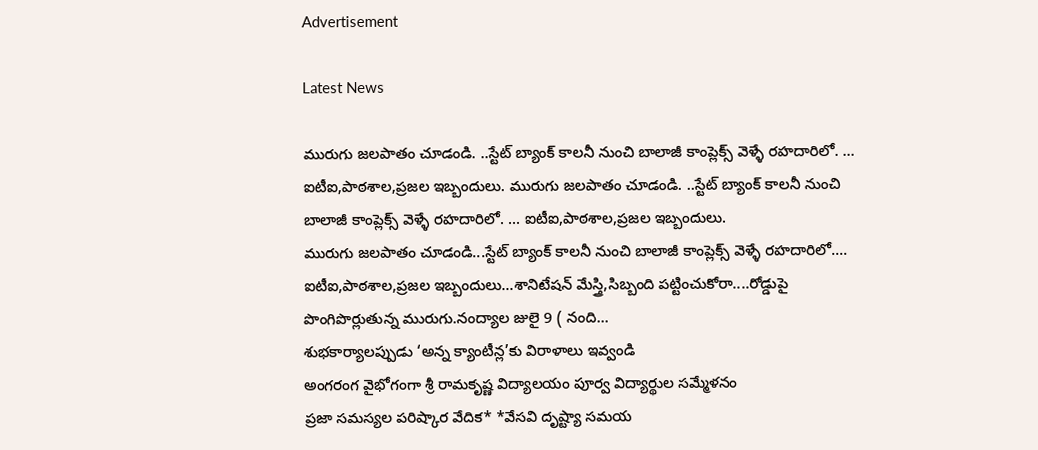Advertisement

Latest News

మురుగు జలపాతం చూడండి. ..స్టేట్ బ్యాంక్ కాలనీ నుంచి బాలాజీ కాంప్లెక్స్ వెళ్ళే రహదారిలో. ... ఐటీఐ,పాఠశాల,ప్రజల ఇబ్బందులు. మురుగు జలపాతం చూడండి. ..స్టేట్ బ్యాంక్ కాలనీ నుంచి బాలాజీ కాంప్లెక్స్ వెళ్ళే రహదారిలో. ... ఐటీఐ,పాఠశాల,ప్రజల ఇబ్బందులు.
మురుగు జలపాతం చూడండి...స్టేట్ బ్యాంక్ కాలనీ నుంచి బాలాజీ కాంప్లెక్స్ వెళ్ళే రహదారిలో.... ఐటీఐ,పాఠశాల,ప్రజల ఇబ్బందులు...శానిటేషన్ మేస్త్రి,సిబ్బంది పట్టించుకోరా....రోడ్డుపై పొంగిపొర్లుతున్న మురుగు.నంద్యాల జులై 9 ( నంది...
శుభకార్యాలప్పుడు ‘అన్న క్యాంటీన్ల’కు విరాళాలు ఇవ్వండి
అంగరంగ వైభోగంగా శ్రీ రామకృష్ణ విద్యాలయం పూర్వ విద్యార్థుల సమ్మేళనం
ప్రజా సమస్యల పరిష్కార వేదిక* *వేసవి దృష్ట్యా సమయ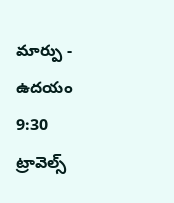మార్పు - ఉదయం 9:30
ట్రావెల్స్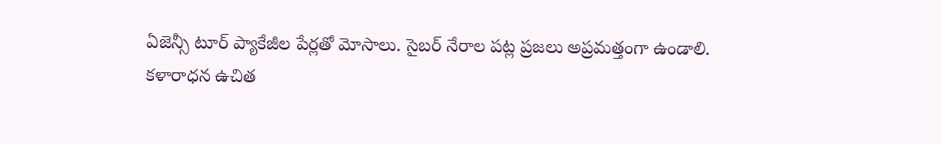ఏజెన్సీ టూర్ ప్యాకేజీల పేర్లతో మోసాలు. సైబర్ నేరాల పట్ల ప్రజలు అప్రమత్తంగా ఉండాలి.
కళారాధన ఉచిత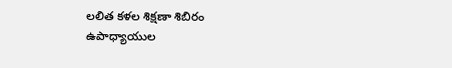లలిత కళల శిక్షణా శిబిరం
ఉపాధ్యాయుల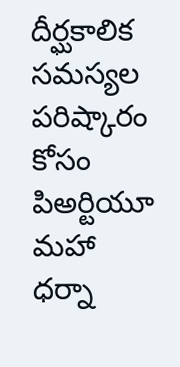దీర్ఘకాలిక సమస్యల పరిష్కారం కోసం పిఅర్టియూ మహా ధర్నా